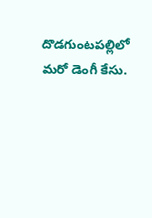దొడగుంటపల్లిలో మరో డెంగీ కేసు.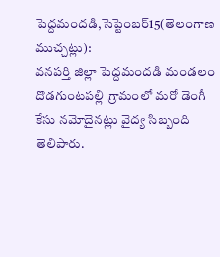పెద్దమందడి,సెప్టెంబర్15(తెలంగాణ ముచ్చట్లు):
వనపర్తి జిల్లా పెద్దమందడి మండలం దొడగుంటపల్లి గ్రామంలో మరో డెంగీ కేసు నమోదైనట్లు వైద్య సిబ్బంది తెలిపారు.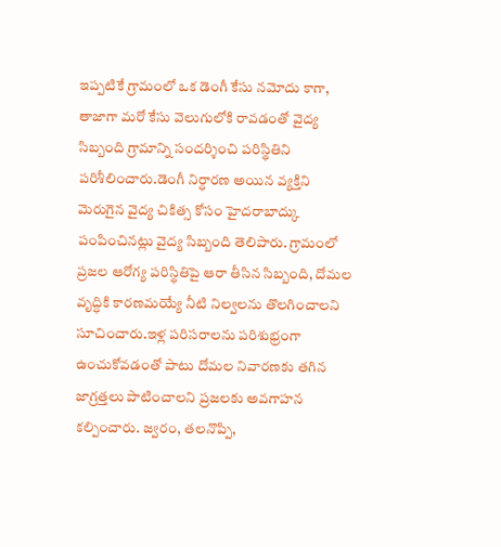ఇప్పటికే గ్రామంలో ఒక డెంగీ కేసు నమోదు కాగా, తాజాగా మరో కేసు వెలుగులోకి రావడంతో వైద్య సిబ్బంది గ్రామాన్ని సందర్శించి పరిస్థితిని పరిశీలించారు.డెంగీ నిర్ధారణ అయిన వ్యక్తిని మెరుగైన వైద్య చికిత్స కోసం హైదరాబాద్కు పంపించినట్లు వైద్య సిబ్బంది తెలిపారు. గ్రామంలో ప్రజల ఆరోగ్య పరిస్థితిపై ఆరా తీసిన సిబ్బంది, దోమల వృద్ధికి కారణమయ్యే నీటి నిల్వలను తొలగించాలని సూచించారు.ఇళ్ల పరిసరాలను పరిశుభ్రంగా ఉంచుకోవడంతో పాటు దోమల నివారణకు తగిన జాగ్రత్తలు పాటించాలని ప్రజలకు అవగాహన కల్పించారు. జ్వరం, తలనొప్పి,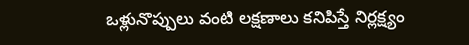ఒళ్లునొప్పులు వంటి లక్షణాలు కనిపిస్తే నిర్లక్ష్యం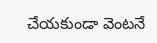చేయకుండా వెంటనే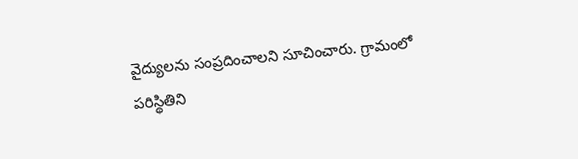వైద్యులను సంప్రదించాలని సూచించారు. గ్రామంలో పరిస్థితిని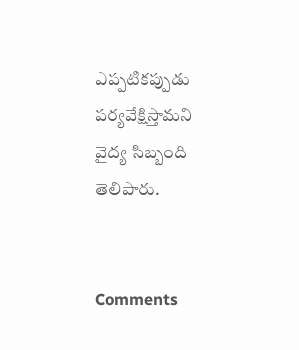ఎప్పటికప్పుడు పర్యవేక్షిస్తామని వైద్య సిబ్బంది తెలిపారు.


Comments